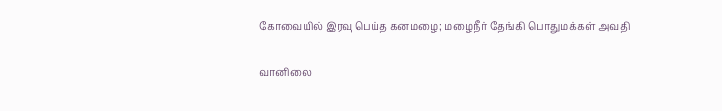கோவையில் இரவு பெய்த கனமழை; மழைநீர் தேங்கி பொதுமக்கள் அவதி

வானிலை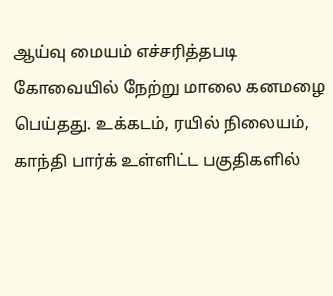ஆய்வு மையம் எச்சரித்தபடி கோவையில் நேற்று மாலை கனமழை பெய்தது. உக்கடம், ரயில் நிலையம், காந்தி பார்க் உள்ளிட்ட பகுதிகளில்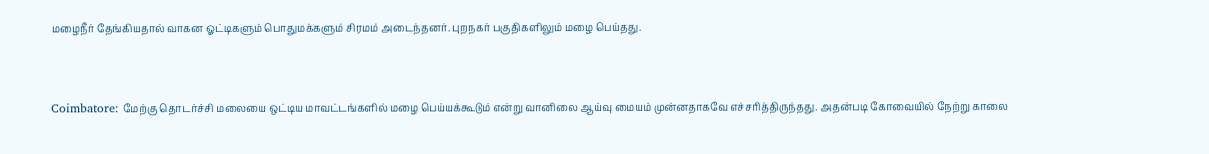மழைநீர் தேங்கியதால் வாகன ஓட்டிகளும் பொதுமக்களும் சிரமம் அடைந்தனர். புறநகர் பகுதிகளிலும் மழை பெய்தது.


Coimbatore: மேற்கு தொடர்ச்சி மலையை ஒட்டிய மாவட்டங்களில் மழை பெய்யக்கூடும் என்று வானிலை ஆய்வு மையம் முன்னதாகவே எச்சரித்திருந்தது. அதன்படி கோவையில் நேற்று காலை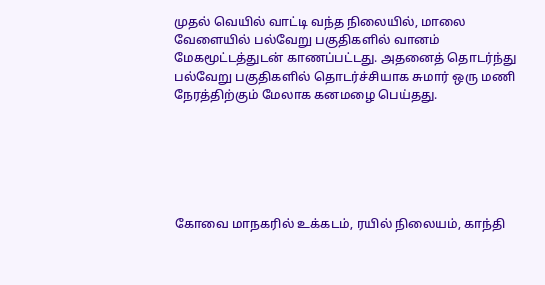முதல் வெயில் வாட்டி வந்த நிலையில், மாலை வேளையில் பல்வேறு பகுதிகளில் வானம் மேகமூட்டத்துடன் காணப்பட்டது. அதனைத் தொடர்ந்து பல்வேறு பகுதிகளில் தொடர்ச்சியாக சுமார் ஒரு மணி நேரத்திற்கும் மேலாக கனமழை பெய்தது.






கோவை மாநகரில் உக்கடம், ரயில் நிலையம், காந்தி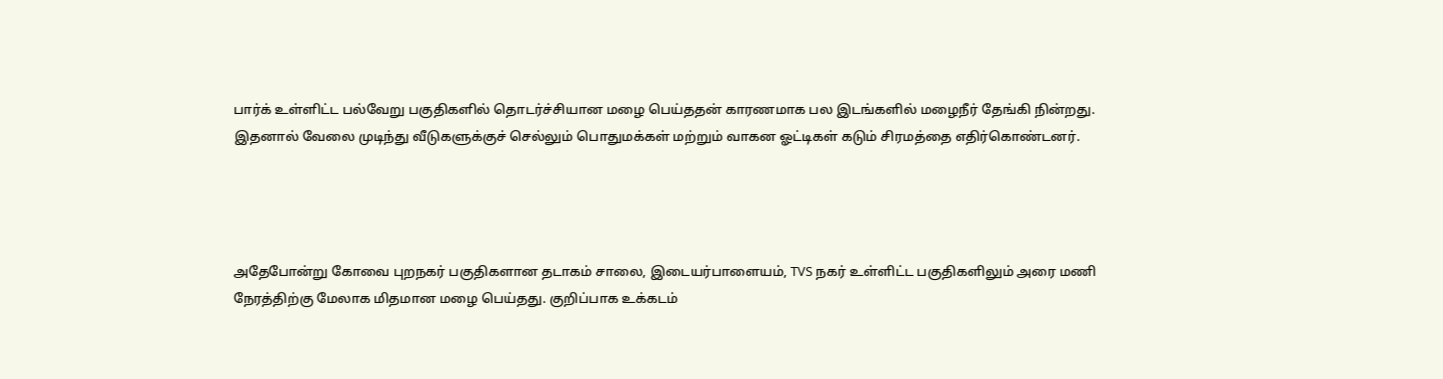பார்க் உள்ளிட்ட பல்வேறு பகுதிகளில் தொடர்ச்சியான மழை பெய்ததன் காரணமாக பல இடங்களில் மழைநீர் தேங்கி நின்றது. இதனால் வேலை முடிந்து வீடுகளுக்குச் செல்லும் பொதுமக்கள் மற்றும் வாகன ஓட்டிகள் கடும் சிரமத்தை எதிர்கொண்டனர்.




அதேபோன்று கோவை புறநகர் பகுதிகளான தடாகம் சாலை, இடையர்பாளையம், TVS நகர் உள்ளிட்ட பகுதிகளிலும் அரை மணி நேரத்திற்கு மேலாக மிதமான மழை பெய்தது. குறிப்பாக உக்கடம்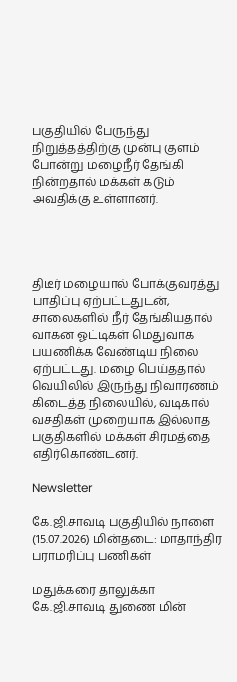பகுதியில் பேருந்து நிறுத்தத்திற்கு முன்பு குளம் போன்று மழைநீர் தேங்கி நின்றதால் மக்கள் கடும் அவதிக்கு உள்ளானர்.




திடீர் மழையால் போக்குவரத்து பாதிப்பு ஏற்பட்டதுடன், சாலைகளில் நீர் தேங்கியதால் வாகன ஓட்டிகள் மெதுவாக பயணிக்க வேண்டிய நிலை ஏற்பட்டது. மழை பெய்ததால் வெயிலில் இருந்து நிவாரணம் கிடைத்த நிலையில், வடிகால் வசதிகள் முறையாக இல்லாத பகுதிகளில் மக்கள் சிரமத்தை எதிர்கொண்டனர்.

Newsletter

கே.ஜி.சாவடி பகுதியில் நாளை (15.07.2026) மின்தடை: மாதாந்திர பராமரிப்பு பணிகள்

மதுக்கரை தாலுக்கா கே.ஜி.சாவடி துணை மின்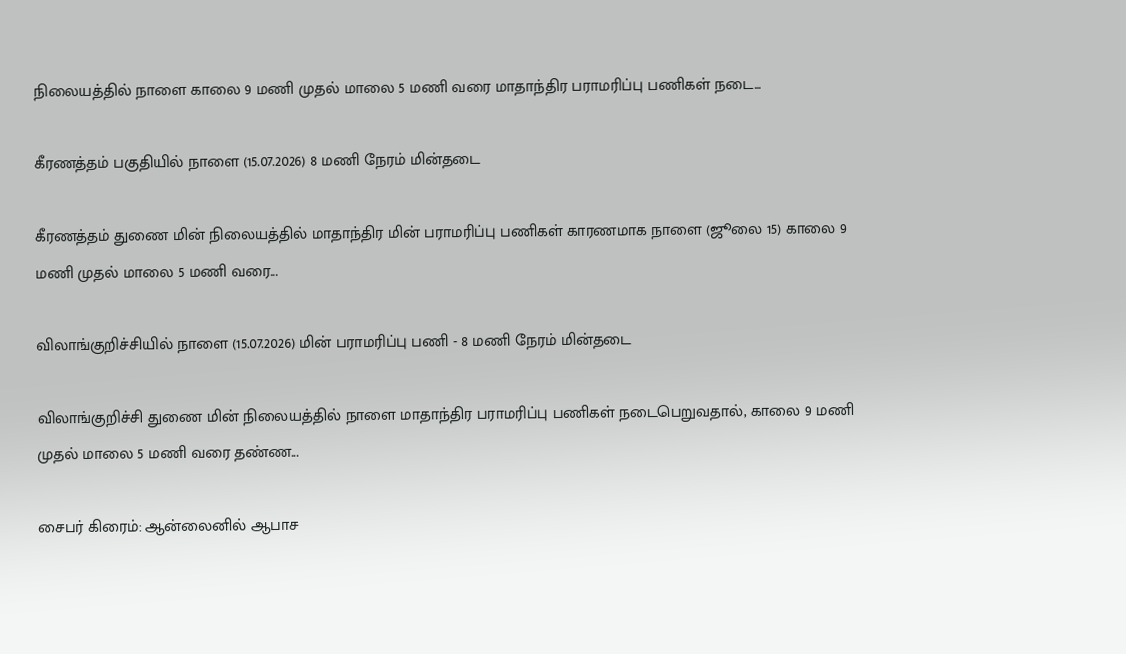நிலையத்தில் நாளை காலை 9 மணி முதல் மாலை 5 மணி வரை மாதாந்திர பராமரிப்பு பணிகள் நடை...

கீரணத்தம் பகுதியில் நாளை (15.07.2026) 8 மணி நேரம் மின்தடை

கீரணத்தம் துணை மின் நிலையத்தில் மாதாந்திர மின் பராமரிப்பு பணிகள் காரணமாக நாளை (ஜூலை 15) காலை 9 மணி முதல் மாலை 5 மணி வரை...

விலாங்குறிச்சியில் நாளை (15.07.2026) மின் பராமரிப்பு பணி - 8 மணி நேரம் மின்தடை

விலாங்குறிச்சி துணை மின் நிலையத்தில் நாளை மாதாந்திர பராமரிப்பு பணிகள் நடைபெறுவதால், காலை 9 மணி முதல் மாலை 5 மணி வரை தண்ண...

சைபர் கிரைம்: ஆன்லைனில் ஆபாச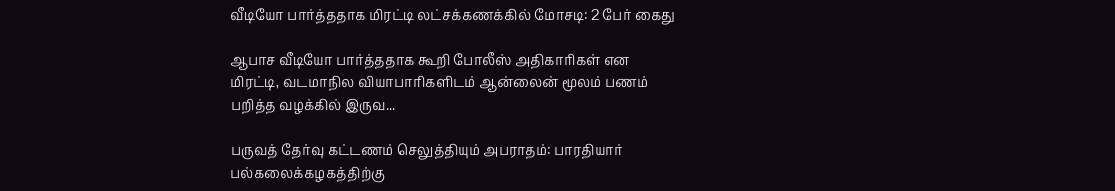வீடியோ பார்த்ததாக மிரட்டி லட்சக்கணக்கில் மோசடி: 2 பேர் கைது

ஆபாச வீடியோ பார்த்ததாக கூறி போலீஸ் அதிகாரிகள் என மிரட்டி, வடமாநில வியாபாரிகளிடம் ஆன்லைன் மூலம் பணம் பறித்த வழக்கில் இருவ...

பருவத் தேர்வு கட்டணம் செலுத்தியும் அபராதம்: பாரதியார் பல்கலைக்கழகத்திற்கு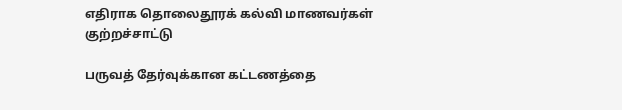எதிராக தொலைதூரக் கல்வி மாணவர்கள் குற்றச்சாட்டு

பருவத் தேர்வுக்கான கட்டணத்தை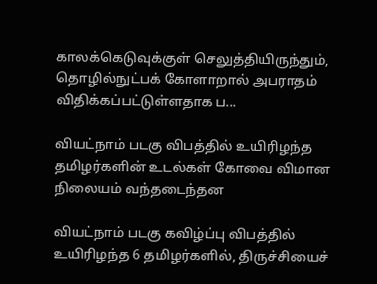காலக்கெடுவுக்குள் செலுத்தியிருந்தும், தொழில்நுட்பக் கோளாறால் அபராதம் விதிக்கப்பட்டுள்ளதாக ப...

வியட்நாம் படகு விபத்தில் உயிரிழந்த தமிழர்களின் உடல்கள் கோவை விமான நிலையம் வந்தடைந்தன

வியட்நாம் படகு கவிழ்ப்பு விபத்தில் உயிரிழந்த 6 தமிழர்களில், திருச்சியைச்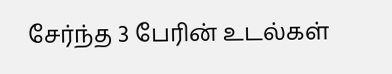சேர்ந்த 3 பேரின் உடல்கள்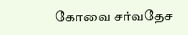கோவை சர்வதேச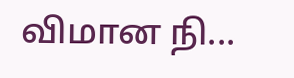விமான நி...